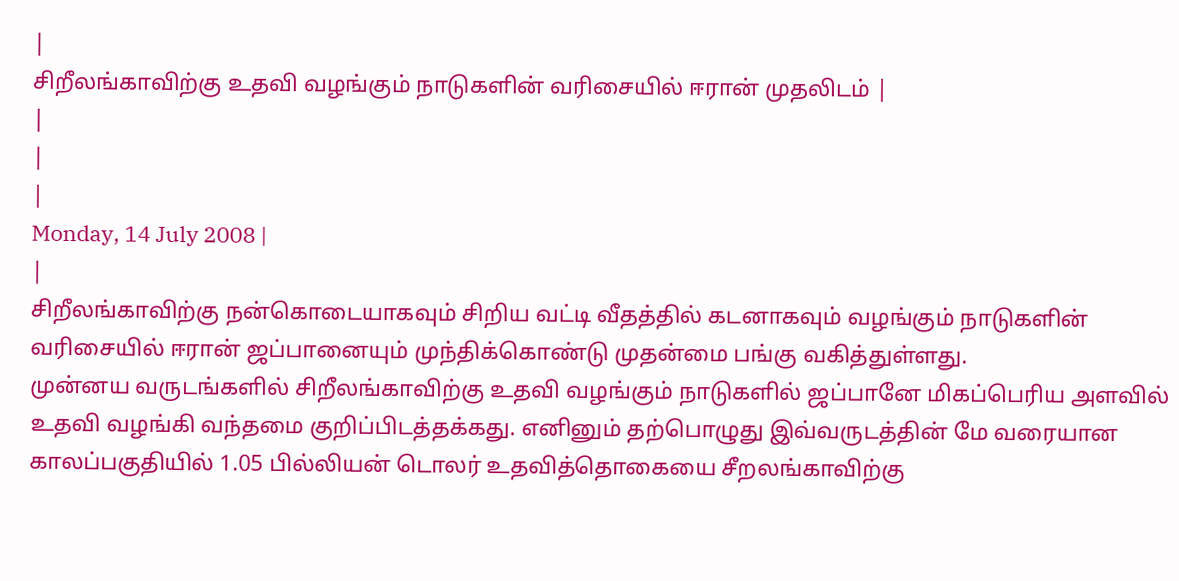|
சிறீலங்காவிற்கு உதவி வழங்கும் நாடுகளின் வரிசையில் ஈரான் முதலிடம் |
|
|
|
Monday, 14 July 2008 |
|
சிறீலங்காவிற்கு நன்கொடையாகவும் சிறிய வட்டி வீதத்தில் கடனாகவும் வழங்கும் நாடுகளின் வரிசையில் ஈரான் ஜப்பானையும் முந்திக்கொண்டு முதன்மை பங்கு வகித்துள்ளது.
முன்னய வருடங்களில் சிறீலங்காவிற்கு உதவி வழங்கும் நாடுகளில் ஜப்பானே மிகப்பெரிய அளவில் உதவி வழங்கி வந்தமை குறிப்பிடத்தக்கது. எனினும் தற்பொழுது இவ்வருடத்தின் மே வரையான காலப்பகுதியில் 1.05 பில்லியன் டொலர் உதவித்தொகையை சீறலங்காவிற்கு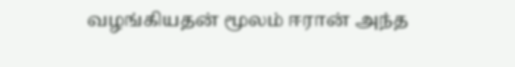வழங்கியதன் மூலம் ஈரான் அந்த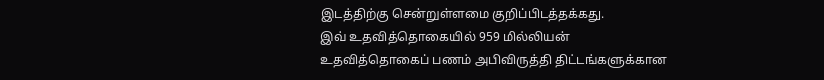இடத்திற்கு சென்றுள்ளமை குறிப்பிடத்தக்கது.
இவ் உதவித்தொகையில் 959 மில்லியன் உதவித்தொகைப் பணம் அபிவிருத்தி திட்டங்களுக்கான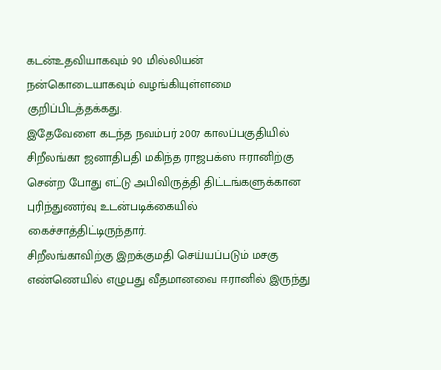கடன்உதவியாகவும் 90 மில்லியன் நன்கொடையாகவும் வழங்கியுள்ளமை குறிப்பிடத்தக்கது.
இதேவேளை கடந்த நவம்பர் 2007 காலப்பகுதியில் சிறீலங்கா ஜனாதிபதி மகிந்த ராஜபக்ஸ ஈரானிற்கு சென்ற போது எட்டு அபிவிருத்தி திட்டங்களுக்கான புரிந்துணர்வு உடன்படிக்கையில் கைச்சாத்திட்டிருந்தார்.
சிறீலங்காவிற்கு இறக்குமதி செய்யப்படும் மசகு எண்ணெயில் எழுபது வீதமானவை ஈரானில் இருந்து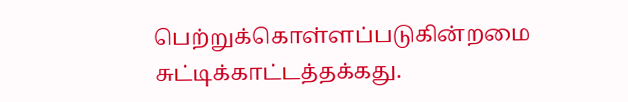பெற்றுக்கொள்ளப்படுகின்றமை சுட்டிக்காட்டத்தக்கது.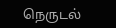நெருடல்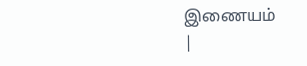இணையம்
|